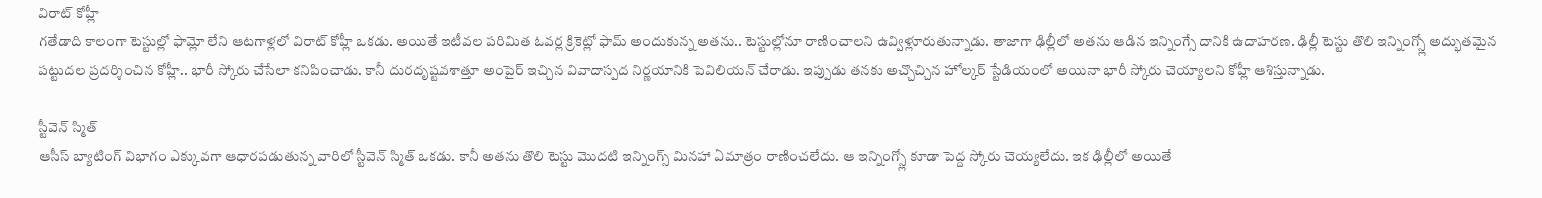విరాట్ కోహ్లీ
గతేడాది కాలంగా టెస్టుల్లో ఫామ్లో లేని ఆటగాళ్లలో విరాట్ కోహ్లీ ఒకడు. అయితే ఇటీవల పరిమిత ఓవర్ల క్రికెట్లో ఫామ్ అందుకున్న అతను.. టెస్టుల్లోనూ రాణించాలని ఉవ్విళ్లూరుతున్నాడు. తాజాగా ఢిల్లీలో అతను ఆడిన ఇన్నింగ్సే దానికి ఉదాహరణ. ఢిల్లీ టెస్టు తొలి ఇన్నింగ్స్లో అద్భుతమైన పట్టుదల ప్రదర్శించిన కోహ్లీ.. భారీ స్కోరు చేసేలా కనిపించాడు. కానీ దురదృష్టవశాత్తూ అంపైర్ ఇచ్చిన వివాదాస్పద నిర్ణయానికి పెవిలియన్ చేరాడు. ఇప్పుడు తనకు అచ్చొచ్చిన హోల్కర్ స్టేడియంలో అయినా భారీ స్కోరు చెయ్యాలని కోహ్లీ ఆశిస్తున్నాడు.

స్టీవెన్ స్మిత్
ఆసీస్ బ్యాటింగ్ విభాగం ఎక్కువగా ఆధారపడుతున్న వారిలో స్టీవెన్ స్మిత్ ఒకడు. కానీ అతను తొలి టెస్టు మొదటి ఇన్నింగ్స్ మినహా ఏమాత్రం రాణించలేదు. ఆ ఇన్నింగ్స్లో కూడా పెద్ద స్కోరు చెయ్యలేదు. ఇక ఢిల్లీలో అయితే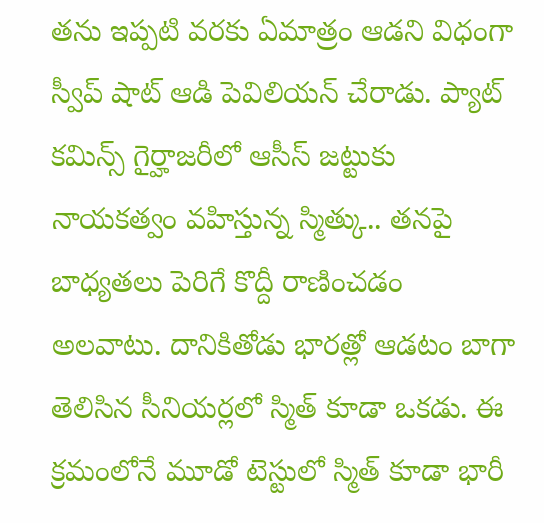తను ఇప్పటి వరకు ఏమాత్రం ఆడని విధంగా స్వీప్ షాట్ ఆడి పెవిలియన్ చేరాడు. ప్యాట్ కమిన్స్ గైర్హాజరీలో ఆసీస్ జట్టుకు నాయకత్వం వహిస్తున్న స్మిత్కు.. తనపై బాధ్యతలు పెరిగే కొద్దీ రాణించడం అలవాటు. దానికితోడు భారత్లో ఆడటం బాగా తెలిసిన సీనియర్లలో స్మిత్ కూడా ఒకడు. ఈ క్రమంలోనే మూడో టెస్టులో స్మిత్ కూడా భారీ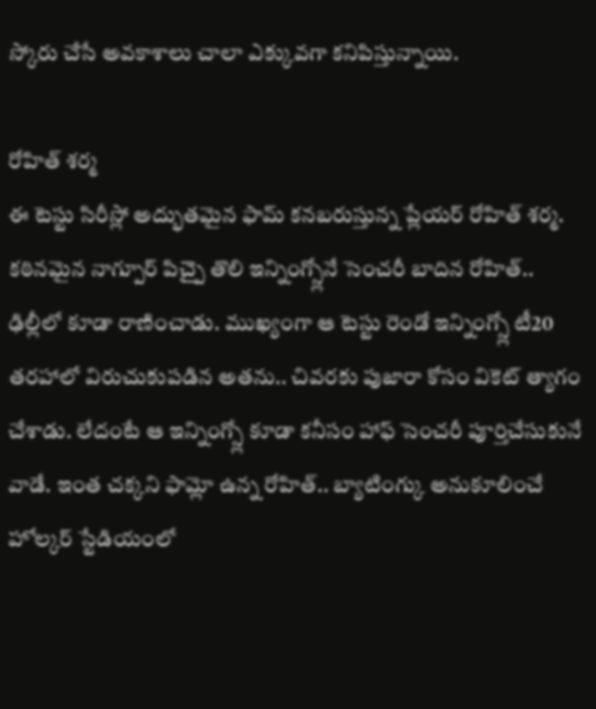స్కోరు చేసే అవకాశాలు చాలా ఎక్కువగా కనిపిస్తున్నాయి.

రోహిత్ శర్మ
ఈ టెస్టు సిరీస్లో అద్భుతమైన ఫామ్ కనబరుస్తున్న ప్లేయర్ రోహిత్ శర్మ. కఠినమైన నాగ్పూర్ పిచ్పై తొలి ఇన్నింగ్స్లోనే సెంచరీ బాదిన రోహిత్.. ఢిల్లీలో కూడా రాణించాడు. ముఖ్యంగా ఆ టెస్టు రెండో ఇన్నింగ్స్లో టీ20 తరహాలో విరుచుకుపడిన అతను.. చివరకు పుజారా కోసం వికెట్ త్యాగం చేశాడు. లేదంటే ఆ ఇన్నింగ్స్లో కూడా కనీసం హాఫ్ సెంచరీ పూర్తిచేసుకునే వాడే. ఇంత చక్కని ఫామ్లో ఉన్న రోహిత్.. బ్యాటింగ్కు అనుకూలించే హోల్కర్ స్టేడియంలో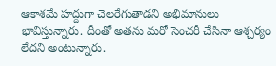ఆకాశమే హద్దుగా చెలరేగుతాడని అభిమానులు భావిస్తున్నారు. దీంతో అతను మరో సెంచరీ చేసినా ఆశ్చర్యం లేదని అంటున్నారు.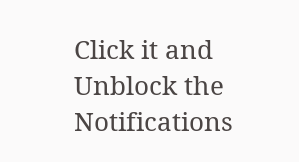Click it and Unblock the Notifications